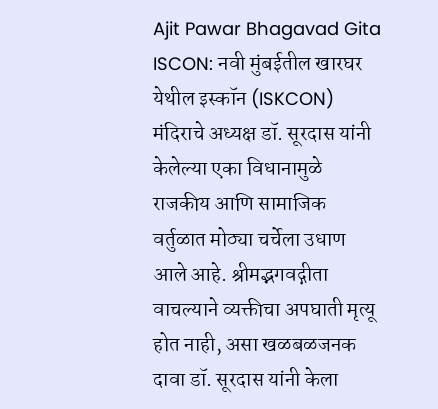Ajit Pawar Bhagavad Gita ISCON: नवी मुंबईतील खारघर येथील इस्कॉन (ISKCON) मंदिराचे अध्यक्ष डॉ. सूरदास यांनी केलेल्या एका विधानामुळे राजकीय आणि सामाजिक वर्तुळात मोठ्या चर्चेला उधाण आले आहे. श्रीमद्भगवद्गीता वाचल्याने व्यक्तीचा अपघाती मृत्यू होत नाही, असा खळबळजनक दावा डॉ. सूरदास यांनी केला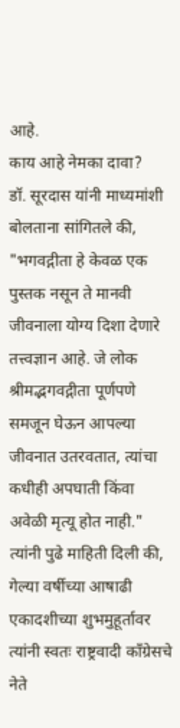आहे.
काय आहे नेमका दावा?
डॉ. सूरदास यांनी माध्यमांशी बोलताना सांगितले की, "भगवद्गीता हे केवळ एक पुस्तक नसून ते मानवी जीवनाला योग्य दिशा देणारे तत्त्वज्ञान आहे. जे लोक श्रीमद्भगवद्गीता पूर्णपणे समजून घेऊन आपल्या जीवनात उतरवतात, त्यांचा कधीही अपघाती किंवा अवेळी मृत्यू होत नाही."
त्यांनी पुढे माहिती दिली की, गेल्या वर्षीच्या आषाढी एकादशीच्या शुभमुहूर्तावर त्यांनी स्वतः राष्ट्रवादी काँग्रेसचे नेते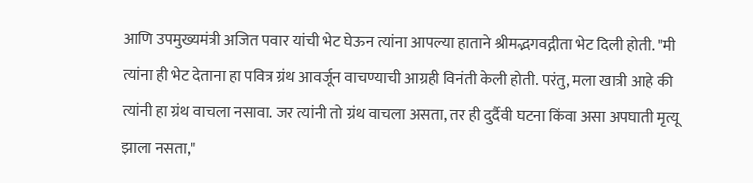आणि उपमुख्यमंत्री अजित पवार यांची भेट घेऊन त्यांना आपल्या हाताने श्रीमद्भगवद्गीता भेट दिली होती. "मी त्यांना ही भेट देताना हा पवित्र ग्रंथ आवर्जून वाचण्याची आग्रही विनंती केली होती. परंतु, मला खात्री आहे की त्यांनी हा ग्रंथ वाचला नसावा. जर त्यांनी तो ग्रंथ वाचला असता, तर ही दुर्दैवी घटना किंवा असा अपघाती मृत्यू झाला नसता,"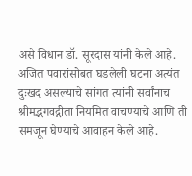असे विधान डॉ. सूरदास यांनी केले आहे.
अजित पवारांसोबत घडलेली घटना अत्यंत दुःखद असल्याचे सांगत त्यांनी सर्वांनाच श्रीमद्भगवद्गीता नियमित वाचण्याचे आणि ती समजून घेण्याचे आवाहन केले आहे.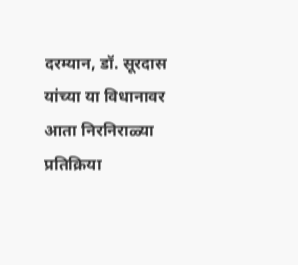दरम्यान, डॉ. सूरदास यांच्या या विधानावर आता निरनिराळ्या प्रतिक्रिया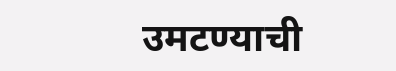उमटण्याची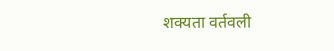शक्यता वर्तवली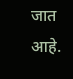जात आहे.